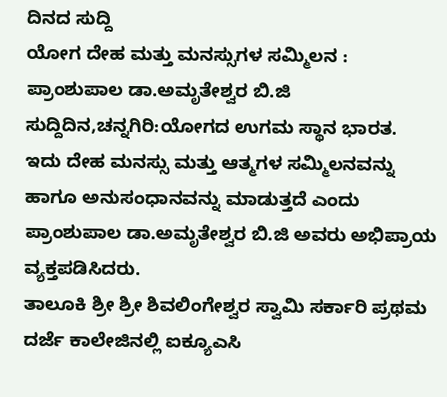ದಿನದ ಸುದ್ದಿ
ಯೋಗ ದೇಹ ಮತ್ತು ಮನಸ್ಸುಗಳ ಸಮ್ಮಿಲನ : ಪ್ರಾಂಶುಪಾಲ ಡಾ.ಅಮೃತೇಶ್ವರ ಬಿ.ಜಿ
ಸುದ್ದಿದಿನ,ಚನ್ನಗಿರಿ:ಯೋಗದ ಉಗಮ ಸ್ಥಾನ ಭಾರತ. ಇದು ದೇಹ ಮನಸ್ಸು ಮತ್ತು ಆತ್ಮಗಳ ಸಮ್ಮಿಲನವನ್ನು ಹಾಗೂ ಅನುಸಂಧಾನವನ್ನು ಮಾಡುತ್ತದೆ ಎಂದು ಪ್ರಾಂಶುಪಾಲ ಡಾ.ಅಮೃತೇಶ್ವರ ಬಿ.ಜಿ ಅವರು ಅಭಿಪ್ರಾಯ ವ್ಯಕ್ತಪಡಿಸಿದರು.
ತಾಲೂಕಿ ಶ್ರೀ ಶ್ರೀ ಶಿವಲಿಂಗೇಶ್ವರ ಸ್ವಾಮಿ ಸರ್ಕಾರಿ ಪ್ರಥಮ ದರ್ಜೆ ಕಾಲೇಜಿನಲ್ಲಿ ಐಕ್ಯೂಎಸಿ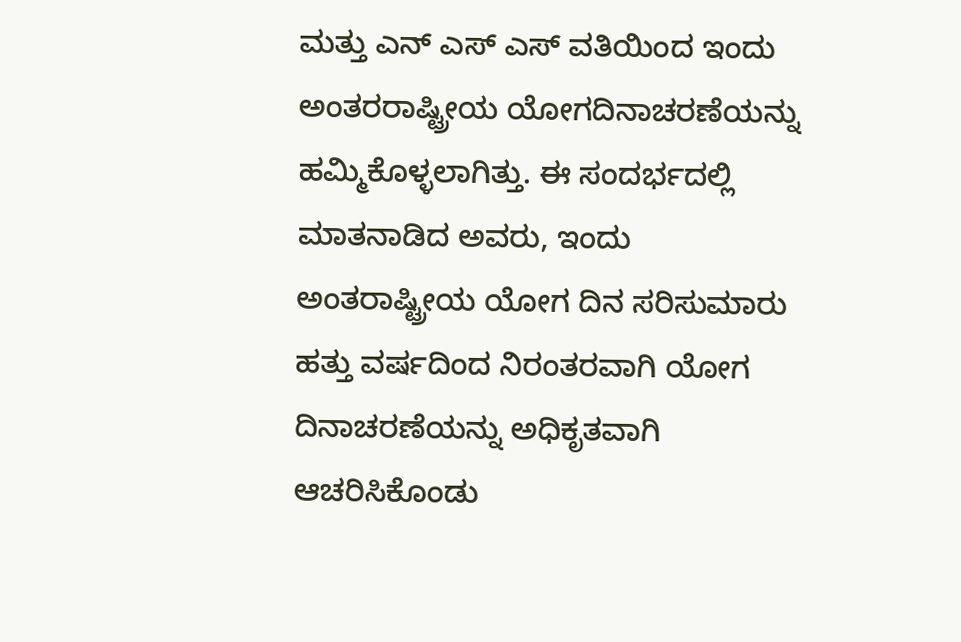ಮತ್ತು ಎನ್ ಎಸ್ ಎಸ್ ವತಿಯಿಂದ ಇಂದು ಅಂತರರಾಷ್ಟ್ರೀಯ ಯೋಗದಿನಾಚರಣೆಯನ್ನು ಹಮ್ಮಿಕೊಳ್ಳಲಾಗಿತ್ತು. ಈ ಸಂದರ್ಭದಲ್ಲಿ ಮಾತನಾಡಿದ ಅವರು, ಇಂದು ಅಂತರಾಷ್ಟ್ರೀಯ ಯೋಗ ದಿನ ಸರಿಸುಮಾರು ಹತ್ತು ವರ್ಷದಿಂದ ನಿರಂತರವಾಗಿ ಯೋಗ ದಿನಾಚರಣೆಯನ್ನು ಅಧಿಕೃತವಾಗಿ ಆಚರಿಸಿಕೊಂಡು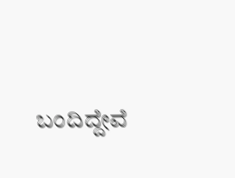ಬಂದಿದ್ದೇವೆ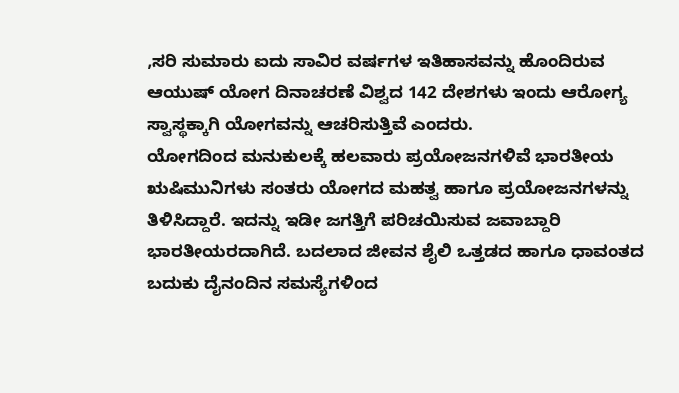,ಸರಿ ಸುಮಾರು ಐದು ಸಾವಿರ ವರ್ಷಗಳ ಇತಿಹಾಸವನ್ನು ಹೊಂದಿರುವ ಆಯುಷ್ ಯೋಗ ದಿನಾಚರಣೆ ವಿಶ್ವದ 142 ದೇಶಗಳು ಇಂದು ಆರೋಗ್ಯ ಸ್ವಾಸ್ಥಕ್ಕಾಗಿ ಯೋಗವನ್ನು ಆಚರಿಸುತ್ತಿವೆ ಎಂದರು.
ಯೋಗದಿಂದ ಮನುಕುಲಕ್ಕೆ ಹಲವಾರು ಪ್ರಯೋಜನಗಳಿವೆ ಭಾರತೀಯ ಋಷಿಮುನಿಗಳು ಸಂತರು ಯೋಗದ ಮಹತ್ವ ಹಾಗೂ ಪ್ರಯೋಜನಗಳನ್ನು ತಿಳಿಸಿದ್ದಾರೆ. ಇದನ್ನು ಇಡೀ ಜಗತ್ತಿಗೆ ಪರಿಚಯಿಸುವ ಜವಾಬ್ದಾರಿ ಭಾರತೀಯರದಾಗಿದೆ. ಬದಲಾದ ಜೀವನ ಶೈಲಿ ಒತ್ತಡದ ಹಾಗೂ ಧಾವಂತದ ಬದುಕು ದೈನಂದಿನ ಸಮಸ್ಯೆಗಳಿಂದ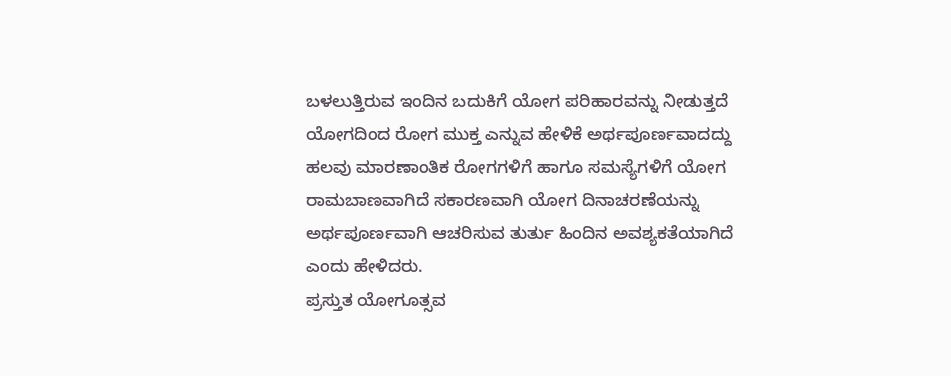ಬಳಲುತ್ತಿರುವ ಇಂದಿನ ಬದುಕಿಗೆ ಯೋಗ ಪರಿಹಾರವನ್ನು ನೀಡುತ್ತದೆ ಯೋಗದಿಂದ ರೋಗ ಮುಕ್ತ ಎನ್ನುವ ಹೇಳಿಕೆ ಅರ್ಥಪೂರ್ಣವಾದದ್ದು ಹಲವು ಮಾರಣಾಂತಿಕ ರೋಗಗಳಿಗೆ ಹಾಗೂ ಸಮಸ್ಯೆಗಳಿಗೆ ಯೋಗ ರಾಮಬಾಣವಾಗಿದೆ ಸಕಾರಣವಾಗಿ ಯೋಗ ದಿನಾಚರಣೆಯನ್ನು ಅರ್ಥಪೂರ್ಣವಾಗಿ ಆಚರಿಸುವ ತುರ್ತು ಹಿಂದಿನ ಅವಶ್ಯಕತೆಯಾಗಿದೆ ಎಂದು ಹೇಳಿದರು.
ಪ್ರಸ್ತುತ ಯೋಗೂತ್ಸವ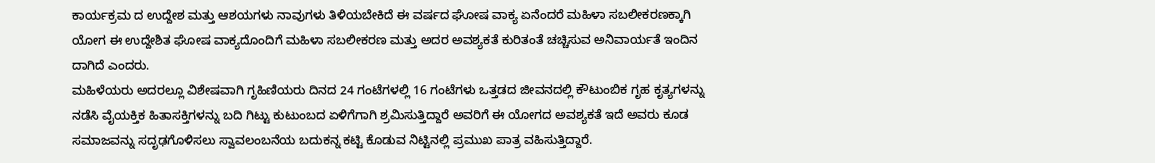ಕಾರ್ಯಕ್ರಮ ದ ಉದ್ದೇಶ ಮತ್ತು ಆಶಯಗಳು ನಾವುಗಳು ತಿಳಿಯಬೇಕಿದೆ ಈ ವರ್ಷದ ಘೋಷ ವಾಕ್ಯ ಏನೆಂದರೆ ಮಹಿಳಾ ಸಬಲೀಕರಣಕ್ಕಾಗಿ ಯೋಗ ಈ ಉದ್ದೇಶಿತ ಘೋಷ ವಾಕ್ಯದೊಂದಿಗೆ ಮಹಿಳಾ ಸಬಲೀಕರಣ ಮತ್ತು ಅದರ ಅವಶ್ಯಕತೆ ಕುರಿತಂತೆ ಚಚ್ಚಿಸುವ ಅನಿವಾರ್ಯತೆ ಇಂದಿನ ದಾಗಿದೆ ಎಂದರು.
ಮಹಿಳೆಯರು ಅದರಲ್ಲೂ ವಿಶೇಷವಾಗಿ ಗೃಹಿಣಿಯರು ದಿನದ 24 ಗಂಟೆಗಳಲ್ಲಿ 16 ಗಂಟೆಗಳು ಒತ್ತಡದ ಜೀವನದಲ್ಲಿ ಕೌಟುಂಬಿಕ ಗೃಹ ಕೃತ್ಯಗಳನ್ನು ನಡೆಸಿ ವೈಯಕ್ತಿಕ ಹಿತಾಸಕ್ತಿಗಳನ್ನು ಬದಿ ಗಿಟ್ಟು ಕುಟುಂಬದ ಏಳಿಗೆಗಾಗಿ ಶ್ರಮಿಸುತ್ತಿದ್ದಾರೆ ಅವರಿಗೆ ಈ ಯೋಗದ ಅವಶ್ಯಕತೆ ಇದೆ ಅವರು ಕೂಡ ಸಮಾಜವನ್ನು ಸದೃಢಗೊಳಿಸಲು ಸ್ವಾವಲಂಬನೆಯ ಬದುಕನ್ನ ಕಟ್ಟಿ ಕೊಡುವ ನಿಟ್ಟಿನಲ್ಲಿ ಪ್ರಮುಖ ಪಾತ್ರ ವಹಿಸುತ್ತಿದ್ದಾರೆ.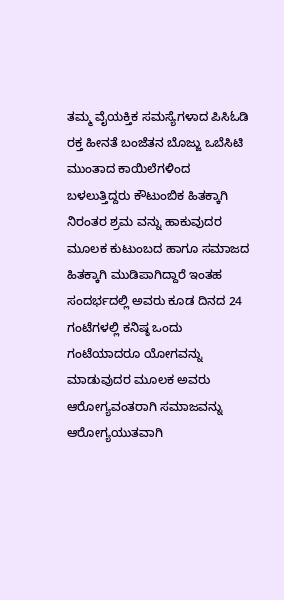ತಮ್ಮ ವೈಯಕ್ತಿಕ ಸಮಸ್ಯೆಗಳಾದ ಪಿಸಿಓಡಿ ರಕ್ತ ಹೀನತೆ ಬಂಜೆತನ ಬೊಜ್ಜು ಒಬೆಸಿಟಿ ಮುಂತಾದ ಕಾಯಿಲೆಗಳಿಂದ ಬಳಲುತ್ತಿದ್ದರು ಕೌಟುಂಬಿಕ ಹಿತಕ್ಕಾಗಿ ನಿರಂತರ ಶ್ರಮ ವನ್ನು ಹಾಕುವುದರ ಮೂಲಕ ಕುಟುಂಬದ ಹಾಗೂ ಸಮಾಜದ ಹಿತಕ್ಕಾಗಿ ಮುಡಿಪಾಗಿದ್ದಾರೆ ಇಂತಹ ಸಂದರ್ಭದಲ್ಲಿ ಅವರು ಕೂಡ ದಿನದ 24 ಗಂಟೆಗಳಲ್ಲಿ ಕನಿಷ್ಠ ಒಂದು ಗಂಟೆಯಾದರೂ ಯೋಗವನ್ನು ಮಾಡುವುದರ ಮೂಲಕ ಅವರು ಆರೋಗ್ಯವಂತರಾಗಿ ಸಮಾಜವನ್ನು ಆರೋಗ್ಯಯುತವಾಗಿ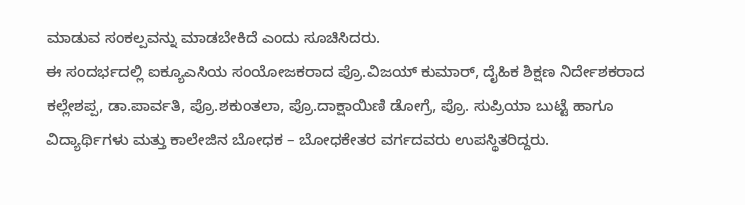ಮಾಡುವ ಸಂಕಲ್ಪವನ್ನು ಮಾಡಬೇಕಿದೆ ಎಂದು ಸೂಚಿಸಿದರು.
ಈ ಸಂದರ್ಭದಲ್ಲಿ ಐಕ್ಯೂಎಸಿಯ ಸಂಯೋಜಕರಾದ ಪ್ರೊ.ವಿಜಯ್ ಕುಮಾರ್, ದೈಹಿಕ ಶಿಕ್ಷಣ ನಿರ್ದೇಶಕರಾದ ಕಲ್ಲೇಶಪ್ಪ, ಡಾ.ಪಾರ್ವತಿ, ಪ್ರೊ.ಶಕುಂತಲಾ, ಪ್ರೊ.ದಾಕ್ಷಾಯಿಣಿ ಡೋಗ್ರೆ, ಪ್ರೊ. ಸುಪ್ರಿಯಾ ಬುಟ್ಟೆ ಹಾಗೂ ವಿದ್ಯಾರ್ಥಿಗಳು ಮತ್ತು ಕಾಲೇಜಿನ ಬೋಧಕ – ಬೋಧಕೇತರ ವರ್ಗದವರು ಉಪಸ್ಥಿತರಿದ್ದರು.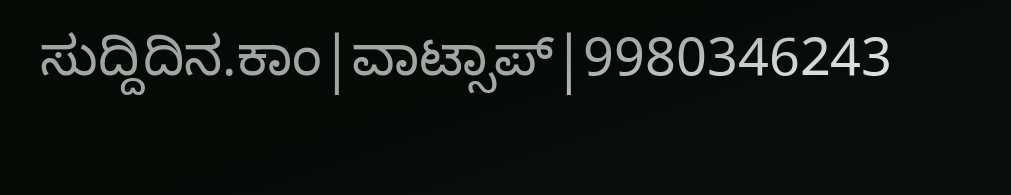ಸುದ್ದಿದಿನ.ಕಾಂ|ವಾಟ್ಸಾಪ್|9980346243